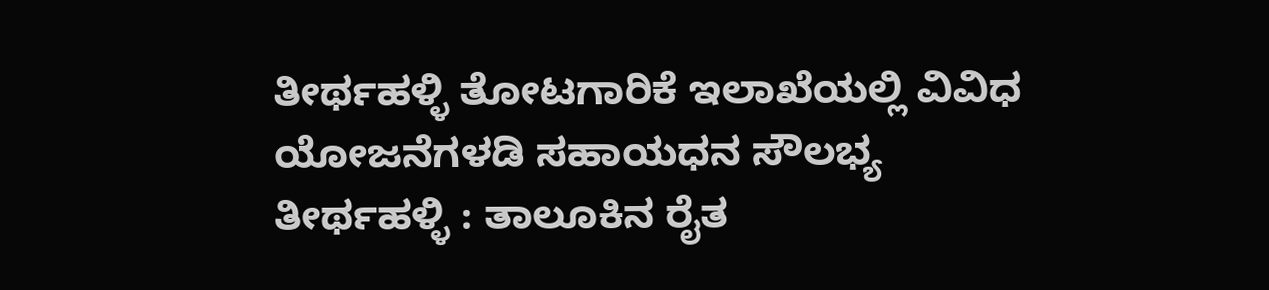ತೀರ್ಥಹಳ್ಳಿ ತೋಟಗಾರಿಕೆ ಇಲಾಖೆಯಲ್ಲಿ ವಿವಿಧ ಯೋಜನೆಗಳಡಿ ಸಹಾಯಧನ ಸೌಲಭ್ಯ
ತೀರ್ಥಹಳ್ಳಿ : ತಾಲೂಕಿನ ರೈತ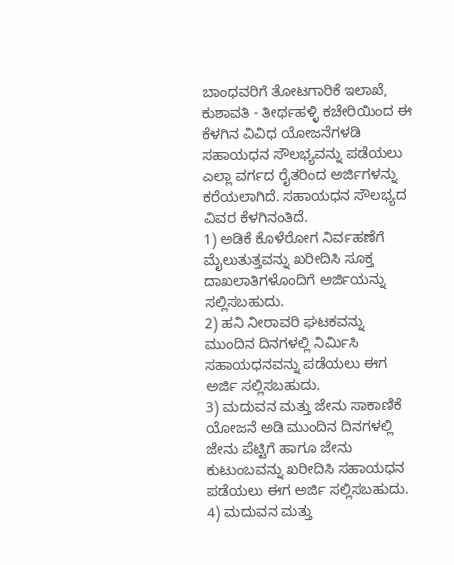ಬಾಂಧವರಿಗೆ ತೋಟಗಾರಿಕೆ ಇಲಾಖೆ, ಕುಶಾವತಿ - ತೀರ್ಥಹಳ್ಳಿ ಕಚೇರಿಯಿಂದ ಈ ಕೆಳಗಿನ ವಿವಿಧ ಯೋಜನೆಗಳಡಿ ಸಹಾಯಧನ ಸೌಲಭ್ಯವನ್ನು ಪಡೆಯಲು ಎಲ್ಲಾ ವರ್ಗದ ರೈತರಿಂದ ಅರ್ಜಿಗಳನ್ನು ಕರೆಯಲಾಗಿದೆ. ಸಹಾಯಧನ ಸೌಲಭ್ಯದ ವಿವರ ಕೆಳಗಿನಂತಿದೆ.
1) ಅಡಿಕೆ ಕೊಳೆರೋಗ ನಿರ್ವಹಣೆಗೆ ಮೈಲುತುತ್ತವನ್ನು ಖರೀದಿಸಿ ಸೂಕ್ತ ದಾಖಲಾತಿಗಳೊಂದಿಗೆ ಅರ್ಜಿಯನ್ನು ಸಲ್ಲಿಸಬಹುದು.
2) ಹನಿ ನೀರಾವರಿ ಘಟಕವನ್ನು ಮುಂದಿನ ದಿನಗಳಲ್ಲಿ ನಿರ್ಮಿಸಿ ಸಹಾಯಧನವನ್ನು ಪಡೆಯಲು ಈಗ ಅರ್ಜಿ ಸಲ್ಲಿಸಬಹುದು.
3) ಮದುವನ ಮತ್ತು ಜೇನು ಸಾಕಾಣಿಕೆ ಯೋಜನೆ ಅಡಿ ಮುಂದಿನ ದಿನಗಳಲ್ಲಿ ಜೇನು ಪೆಟ್ಟಿಗೆ ಹಾಗೂ ಜೇನು ಕುಟುಂಬವನ್ನು ಖರೀದಿಸಿ ಸಹಾಯಧನ ಪಡೆಯಲು ಈಗ ಅರ್ಜಿ ಸಲ್ಲಿಸಬಹುದು.
4) ಮದುವನ ಮತ್ತು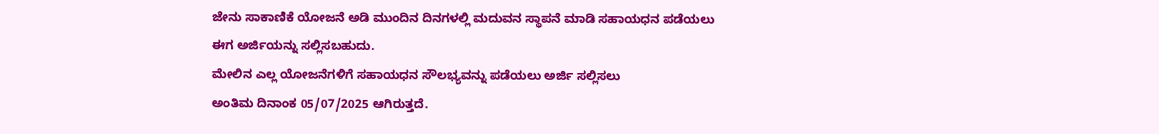ಜೇನು ಸಾಕಾಣಿಕೆ ಯೋಜನೆ ಅಡಿ ಮುಂದಿನ ದಿನಗಳಲ್ಲಿ ಮದುವನ ಸ್ಥಾಪನೆ ಮಾಡಿ ಸಹಾಯಧನ ಪಡೆಯಲು ಈಗ ಅರ್ಜಿಯನ್ನು ಸಲ್ಲಿಸಬಹುದು.
ಮೇಲಿನ ಎಲ್ಲ ಯೋಜನೆಗಳಿಗೆ ಸಹಾಯಧನ ಸೌಲಭ್ಯವನ್ನು ಪಡೆಯಲು ಅರ್ಜಿ ಸಲ್ಲಿಸಲು
ಅಂತಿಮ ದಿನಾಂಕ 05/07/2025 ಆಗಿರುತ್ತದೆ.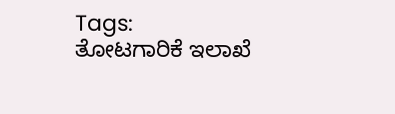Tags:
ತೋಟಗಾರಿಕೆ ಇಲಾಖೆ